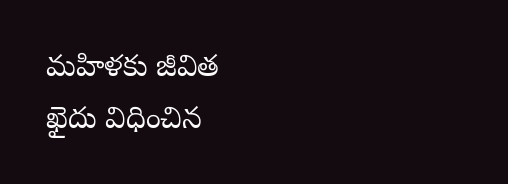మహిళకు జీవిత ఖైదు విధించిన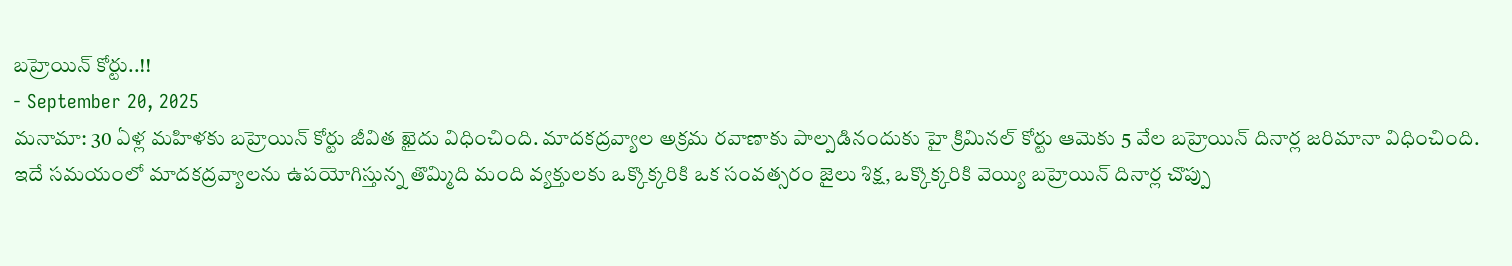బహ్రెయిన్ కోర్టు..!!
- September 20, 2025
మనామా: 30 ఏళ్ల మహిళకు బహ్రెయిన్ కోర్టు జీవిత ఖైదు విధించింది. మాదకద్రవ్యాల అక్రమ రవాణాకు పాల్పడినందుకు హై క్రిమినల్ కోర్టు ఆమెకు 5 వేల బహ్రెయిన్ దినార్ల జరిమానా విధించింది. ఇదే సమయంలో మాదకద్రవ్యాలను ఉపయోగిస్తున్న తొమ్మిది మంది వ్యక్తులకు ఒక్కొక్కరికి ఒక సంవత్సరం జైలు శిక్ష, ఒక్కొక్కరికి వెయ్యి బహ్రెయిన్ దినార్ల చొప్పు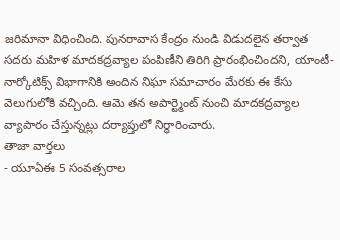జరిమానా విధించింది. పునరావాస కేంద్రం నుండి విడుదలైన తర్వాత సదరు మహిళ మాదకద్రవ్యాల పంపిణీని తిరిగి ప్రారంభించిందని, యాంటీ-నార్కోటిక్స్ విభాగానికి అందిన నిఘా సమాచారం మేరకు ఈ కేసు వెలుగులోకి వచ్చింది. ఆమె తన అపార్ట్మెంట్ నుంచి మాదకద్రవ్యాల వ్యాపారం చేస్తున్నట్లు దర్యాప్తులో నిర్ధారించారు.
తాజా వార్తలు
- యూఏఈ 5 సంవత్సరాల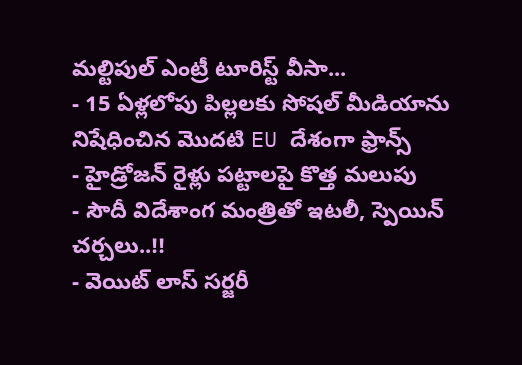మల్టిపుల్ ఎంట్రీ టూరిస్ట్ వీసా...
- 15 ఏళ్లలోపు పిల్లలకు సోషల్ మీడియాను నిషేధించిన మొదటి EU దేశంగా ఫ్రాన్స్
- హైడ్రోజన్ రైళ్లు పట్టాలపై కొత్త మలుపు
- సౌదీ విదేశాంగ మంత్రితో ఇటలీ, స్పెయిన్ చర్చలు..!!
- వెయిట్ లాస్ సర్జరీ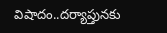విషాదం..దర్యాప్తునకు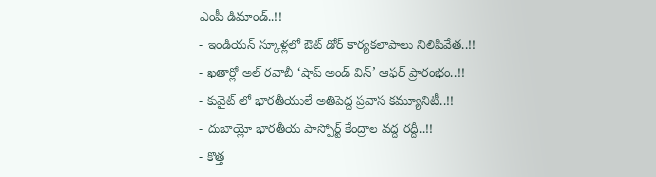ఎంపీ డిమాండ్..!!
- ఇండియన్ స్కూళ్లలో ఔట్ డోర్ కార్యకలాపాలు నిలిపివేత..!!
- ఖతార్లో అల్ రవాబీ ‘షాప్ అండ్ విన్’ ఆఫర్ ప్రారంభం..!!
- కువైట్ లో భారతీయులే అతిపెద్ద ప్రవాస కమ్యూనిటీ..!!
- దుబాయ్లో భారతీయ పాస్పోర్ట్ కేంద్రాల వద్ద రద్దీ..!!
- కొత్త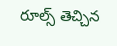రూల్స్ తెచ్చిన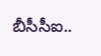బీసీసీఐ..